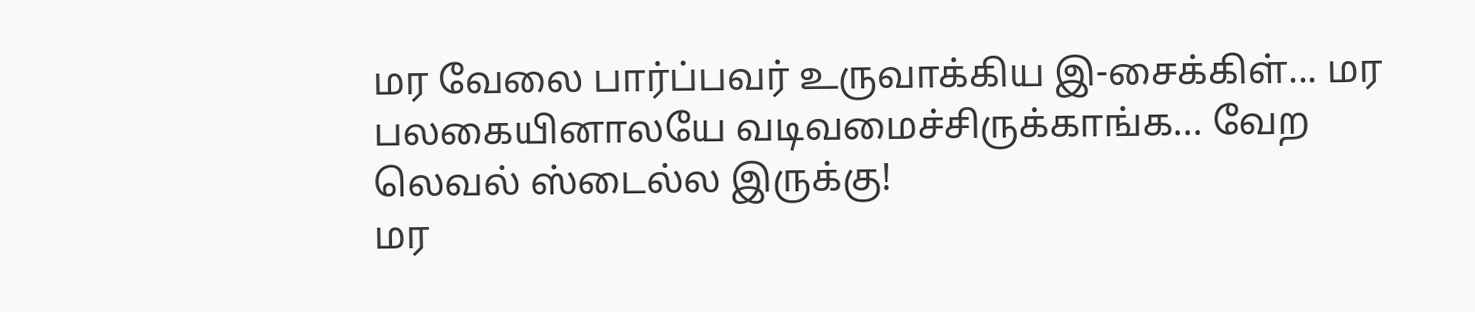மர வேலை பார்ப்பவர் உருவாக்கிய இ-சைக்கிள்... மர பலகையினாலயே வடிவமைச்சிருக்காங்க... வேற லெவல் ஸ்டைல்ல இருக்கு!
மர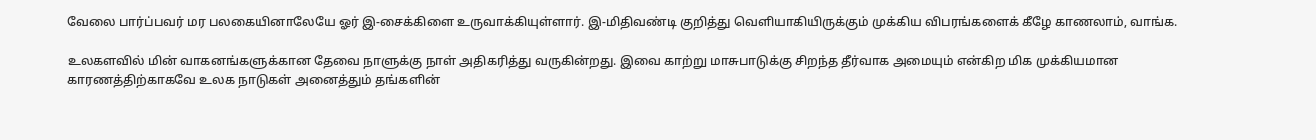வேலை பார்ப்பவர் மர பலகையினாலேயே ஓர் இ-சைக்கிளை உருவாக்கியுள்ளார். இ-மிதிவண்டி குறித்து வெளியாகியிருக்கும் முக்கிய விபரங்களைக் கீழே காணலாம், வாங்க.

உலகளவில் மின் வாகனங்களுக்கான தேவை நாளுக்கு நாள் அதிகரித்து வருகின்றது. இவை காற்று மாசுபாடுக்கு சிறந்த தீர்வாக அமையும் என்கிற மிக முக்கியமான காரணத்திற்காகவே உலக நாடுகள் அனைத்தும் தங்களின்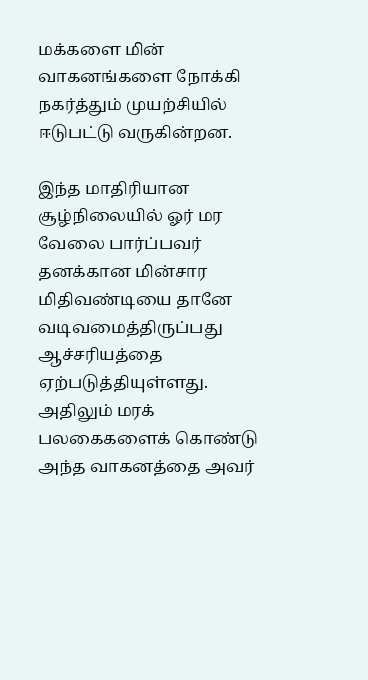மக்களை மின் வாகனங்களை நோக்கி நகர்த்தும் முயற்சியில் ஈடுபட்டு வருகின்றன.

இந்த மாதிரியான சூழ்நிலையில் ஓர் மர வேலை பார்ப்பவர் தனக்கான மின்சார மிதிவண்டியை தானே வடிவமைத்திருப்பது ஆச்சரியத்தை ஏற்படுத்தியுள்ளது. அதிலும் மரக் பலகைகளைக் கொண்டு அந்த வாகனத்தை அவர்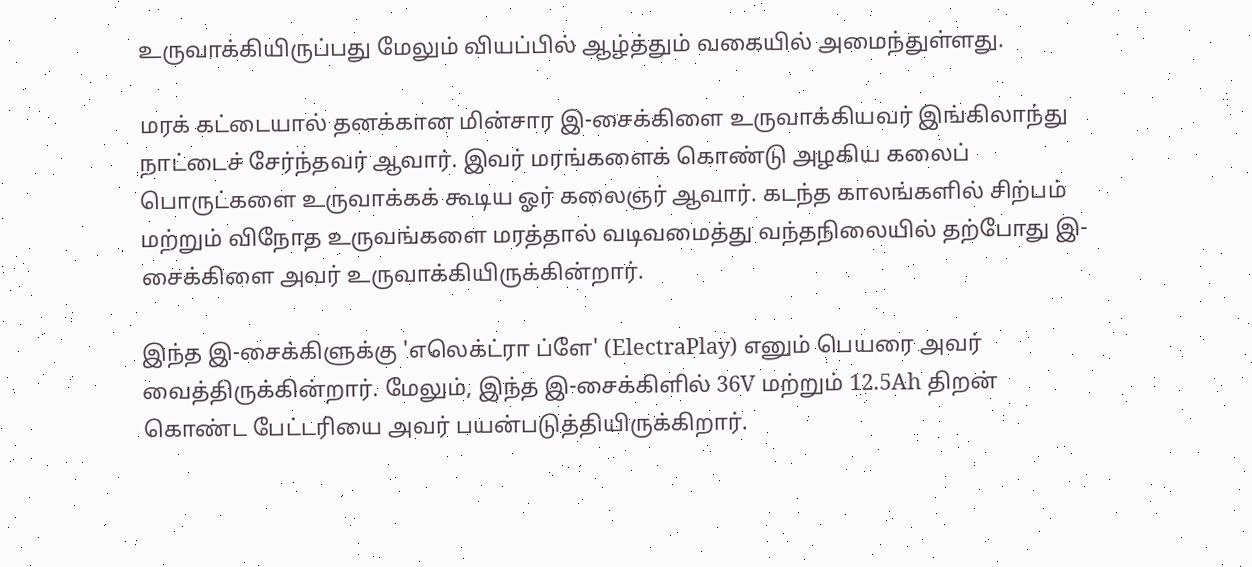உருவாக்கியிருப்பது மேலும் வியப்பில் ஆழ்த்தும் வகையில் அமைந்துள்ளது.

மரக் கட்டையால் தனக்கான மின்சார இ-சைக்கிளை உருவாக்கியவர் இங்கிலாந்து நாட்டைச் சேர்ந்தவர் ஆவார். இவர் மரங்களைக் கொண்டு அழகிய கலைப் பொருட்களை உருவாக்கக் கூடிய ஓர் கலைஞர் ஆவார். கடந்த காலங்களில் சிற்பம் மற்றும் விநோத உருவங்களை மரத்தால் வடிவமைத்து வந்தநிலையில் தற்போது இ-சைக்கிளை அவர் உருவாக்கியிருக்கின்றார்.

இந்த இ-சைக்கிளுக்கு 'எலெக்ட்ரா ப்ளே' (ElectraPlay) எனும் பெயரை அவர் வைத்திருக்கின்றார். மேலும், இந்த இ-சைக்கிளில் 36V மற்றும் 12.5Ah திறன் கொண்ட பேட்டரியை அவர் பயன்படுத்தியிருக்கிறார்.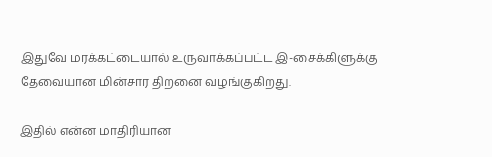இதுவே மரக்கட்டையால் உருவாக்கப்பட்ட இ-சைக்கிளுக்கு தேவையான மின்சார திறனை வழங்குகிறது.

இதில் என்ன மாதிரியான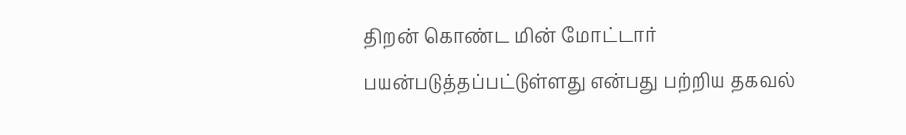திறன் கொண்ட மின் மோட்டார் பயன்படுத்தப்பட்டுள்ளது என்பது பற்றிய தகவல்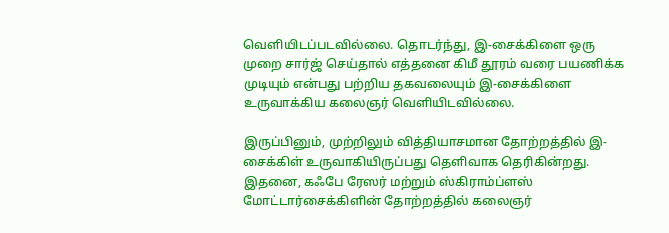வெளியிடப்படவில்லை. தொடர்ந்து, இ-சைக்கிளை ஒரு முறை சார்ஜ் செய்தால் எத்தனை கிமீ தூரம் வரை பயணிக்க முடியும் என்பது பற்றிய தகவலையும் இ-சைக்கிளை உருவாக்கிய கலைஞர் வெளியிடவில்லை.

இருப்பினும், முற்றிலும் வித்தியாசமான தோற்றத்தில் இ-சைக்கிள் உருவாகியிருப்பது தெளிவாக தெரிகின்றது. இதனை, கஃபே ரேஸர் மற்றும் ஸ்கிராம்ப்ளஸ் மோட்டார்சைக்கிளின் தோற்றத்தில் கலைஞர்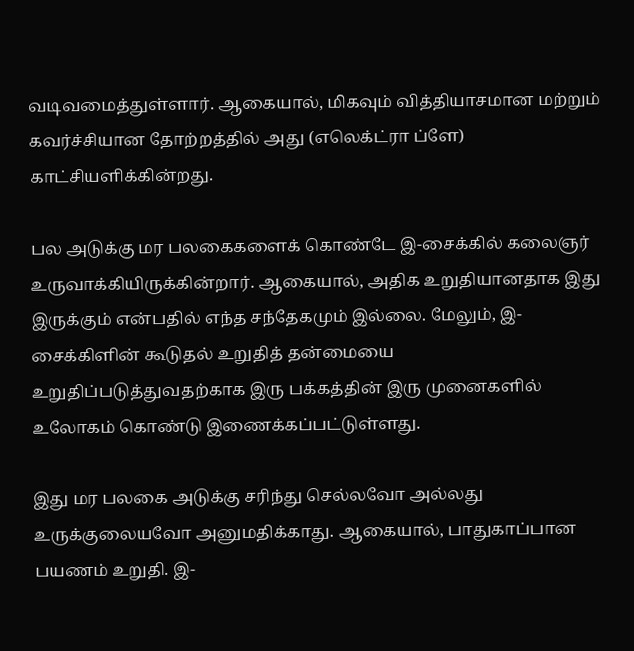வடிவமைத்துள்ளார். ஆகையால், மிகவும் வித்தியாசமான மற்றும் கவர்ச்சியான தோற்றத்தில் அது (எலெக்ட்ரா ப்ளே) காட்சியளிக்கின்றது.

பல அடுக்கு மர பலகைகளைக் கொண்டே இ-சைக்கில் கலைஞர் உருவாக்கியிருக்கின்றார். ஆகையால், அதிக உறுதியானதாக இது இருக்கும் என்பதில் எந்த சந்தேகமும் இல்லை. மேலும், இ-சைக்கிளின் கூடுதல் உறுதித் தன்மையை உறுதிப்படுத்துவதற்காக இரு பக்கத்தின் இரு முனைகளில் உலோகம் கொண்டு இணைக்கப்பட்டுள்ளது.

இது மர பலகை அடுக்கு சரிந்து செல்லவோ அல்லது உருக்குலையவோ அனுமதிக்காது. ஆகையால், பாதுகாப்பான பயணம் உறுதி. இ-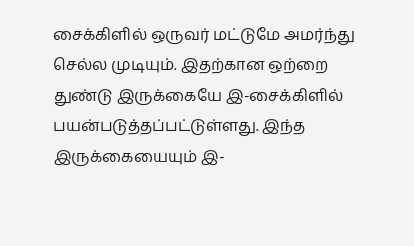சைக்கிளில் ஒருவர் மட்டுமே அமர்ந்து செல்ல முடியும். இதற்கான ஒற்றை துண்டு இருக்கையே இ-சைக்கிளில் பயன்படுத்தப்பட்டுள்ளது. இந்த இருக்கையையும் இ-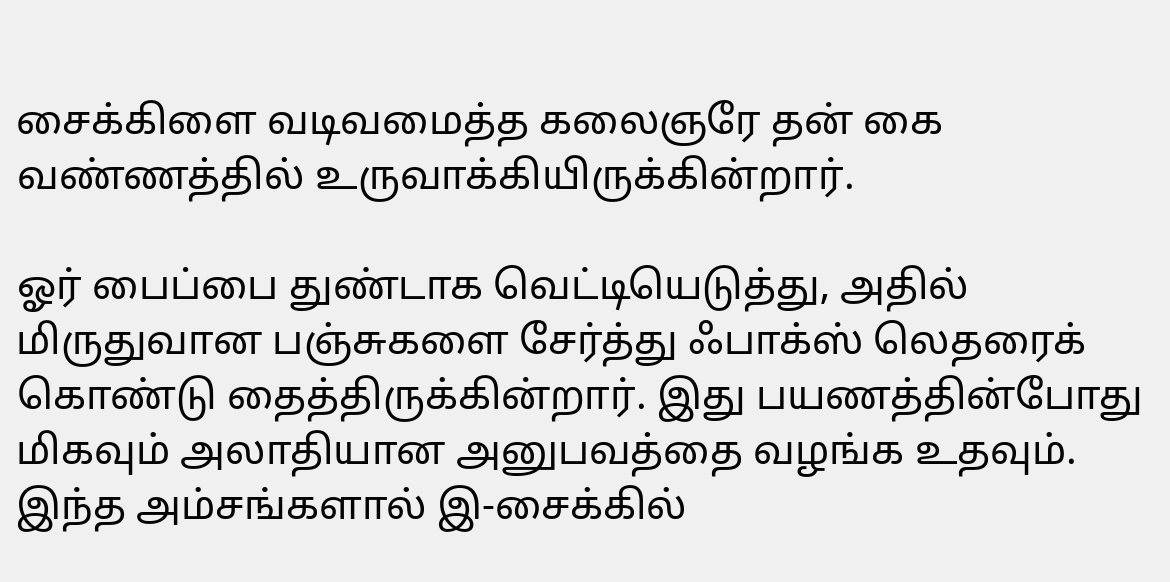சைக்கிளை வடிவமைத்த கலைஞரே தன் கை வண்ணத்தில் உருவாக்கியிருக்கின்றார்.

ஓர் பைப்பை துண்டாக வெட்டியெடுத்து, அதில் மிருதுவான பஞ்சுகளை சேர்த்து ஃபாக்ஸ் லெதரைக் கொண்டு தைத்திருக்கின்றார். இது பயணத்தின்போது மிகவும் அலாதியான அனுபவத்தை வழங்க உதவும். இந்த அம்சங்களால் இ-சைக்கில்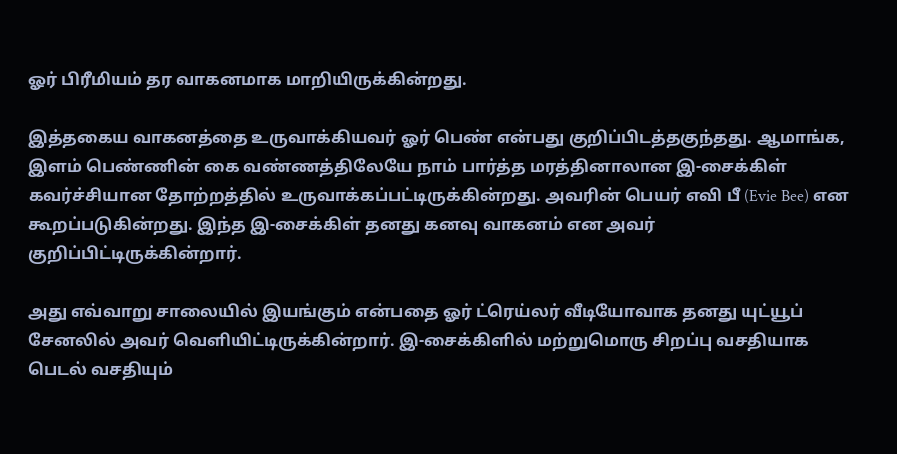ஓர் பிரீமியம் தர வாகனமாக மாறியிருக்கின்றது.

இத்தகைய வாகனத்தை உருவாக்கியவர் ஓர் பெண் என்பது குறிப்பிடத்தகுந்தது. ஆமாங்க, இளம் பெண்ணின் கை வண்ணத்திலேயே நாம் பார்த்த மரத்தினாலான இ-சைக்கிள் கவர்ச்சியான தோற்றத்தில் உருவாக்கப்பட்டிருக்கின்றது. அவரின் பெயர் எவி பீ (Evie Bee) என கூறப்படுகின்றது. இந்த இ-சைக்கிள் தனது கனவு வாகனம் என அவர் குறிப்பிட்டிருக்கின்றார்.

அது எவ்வாறு சாலையில் இயங்கும் என்பதை ஓர் ட்ரெய்லர் வீடியோவாக தனது யுட்யூப் சேனலில் அவர் வெளியிட்டிருக்கின்றார். இ-சைக்கிளில் மற்றுமொரு சிறப்பு வசதியாக பெடல் வசதியும்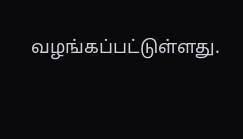வழங்கப்பட்டுள்ளது.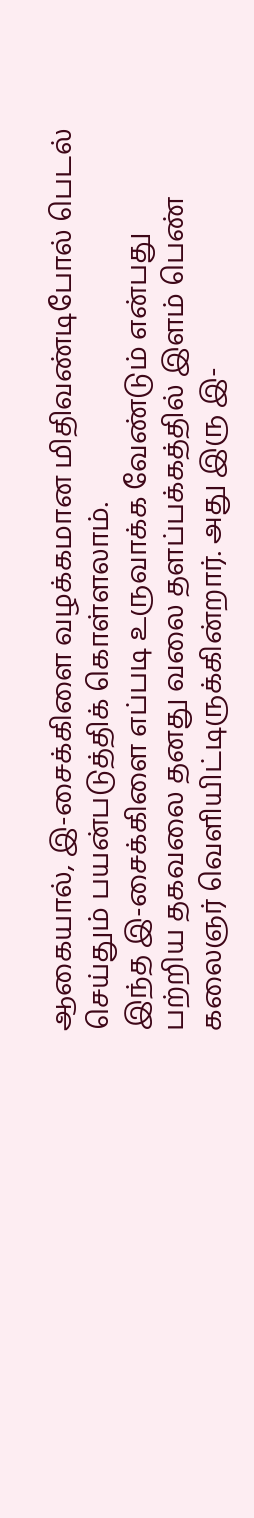ஆகையால், இ-சைக்கிளை வழக்கமான மிதிவண்டிபோல் பெடல் செய்தும் பயன்படுத்திக் கொள்ளலாம்.
இந்த இ-சைக்கிளை எப்படி உருவாக்க வேண்டும் என்பது பற்றிய தகவலை தனது வலை தளப்பக்கத்தில் இளம் பெண் கலைஞர் வெளியிட்டிருக்கின்றார். அது இரு இ-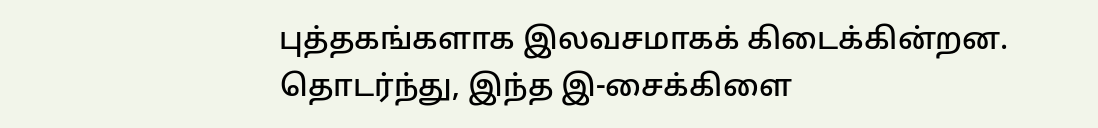புத்தகங்களாக இலவசமாகக் கிடைக்கின்றன. தொடர்ந்து, இந்த இ-சைக்கிளை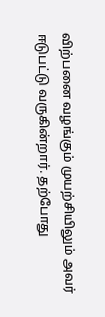விற்பனை வழங்கும் முயற்சியிலும் அவர் ஈடுபட்டு வருகின்றார். தற்போது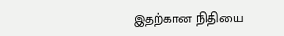இதற்கான நிதியை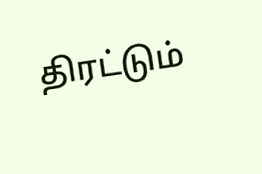திரட்டும்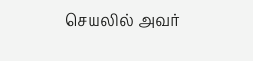செயலில் அவர்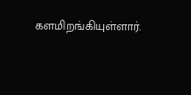களமிறங்கியுள்ளார்.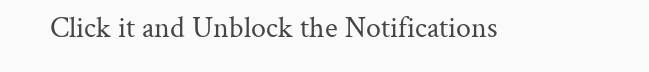Click it and Unblock the Notifications